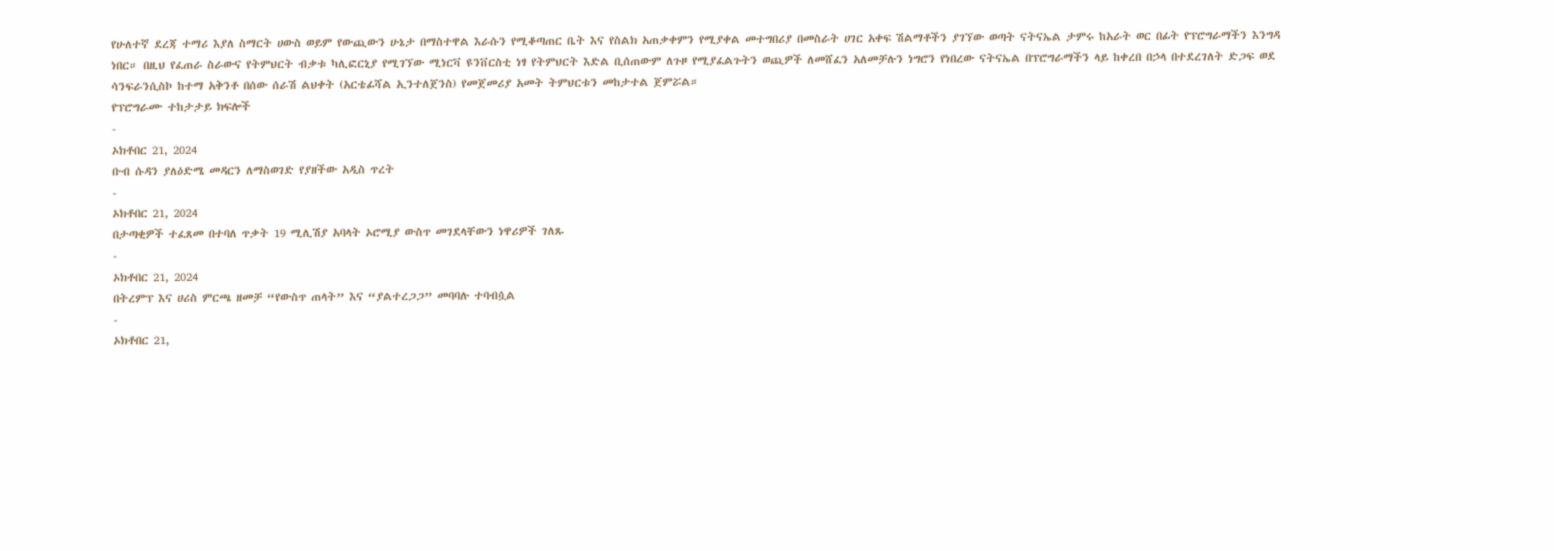የሁለተኛ ደረጃ ተማሪ እያለ ስማርት ሀውስ ወይም የውጪውን ሁኔታ በማስተዋል እራሱን የሚቆጣጠር ቤት እና የስልክ አጠቃቀምን የሚያቀል መተግበሪያ በመስራት ሀገር አቀፍ ሽልማቶችን ያገኘው ወጣት ናትናኤል ታምሩ ከአራት ወር በፊት የፕሮግራማችን እንግዳ ነበር። በዚህ የፈጠራ ስራውና የትምህርት ብቃቱ ካሊፎርኒያ የሚገኘው ሚነርቫ ዩንቨርስቲ ነፃ የትምህርት እድል ቢሰጠውም ለጉዞ የሚያፈልጉትን ወጪዎች ለመሸፈን አለመቻሉን ነግሮን የነበረው ናትናኤል በፕሮግራማችን ላይ ከቀረበ በኃላ በተደረገለት ድጋፍ ወደ ሳንፍራንሲስኮ ከተማ አቅንቶ በሰው ሰራሽ ልህቀት (አርቴፊሻል ኢንተለጀንስ) የመጀመሪያ አመት ትምህርቱን መከታተል ጀምሯል።
የፕሮግራሙ ተከታታይ ክፍሎች
-
ኦክቶበር 21, 2024
ቡብ ሱዳን ያለዕድሜ መዳርን ለማስወገድ የያዘችው አዲስ ጥረት
-
ኦክቶበር 21, 2024
በታጣቂዎች ተፈጸመ በተባለ ጥቃት 19 ሚሊሽያ አባላት ኦሮሚያ ውስጥ መገደላቸውን ነዋሪዎች ገለጹ
-
ኦክቶበር 21, 2024
በትረምፕ እና ሀሪስ ምርጫ ዘመቻ “የውስጥ ጠላት” እና “ያልተረጋጋ” መባባሉ ተባብሷል
-
ኦክቶበር 21,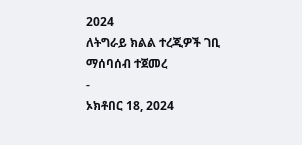2024
ለትግራይ ክልል ተረጂዎች ገቢ ማሰባሰብ ተጀመረ
-
ኦክቶበር 18, 2024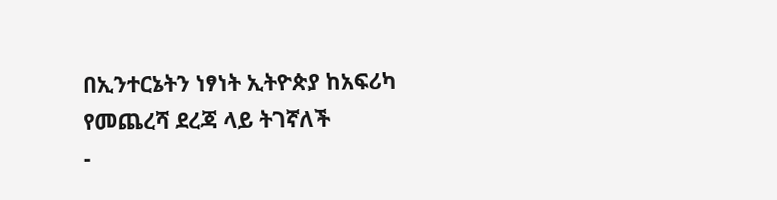በኢንተርኔትን ነፃነት ኢትዮጵያ ከአፍሪካ የመጨረሻ ደረጃ ላይ ትገኛለች
-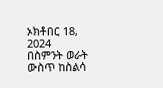ኦክቶበር 18, 2024
በስምንት ወራት ውስጥ ከስልሳ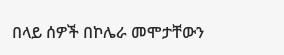በላይ ሰዎች በኮሌራ መሞታቸውን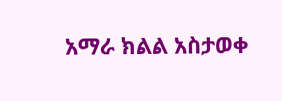አማራ ክልል አስታወቀ